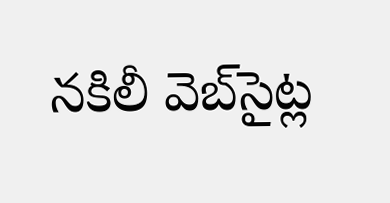నకిలీ వెబ్‌సైట్ల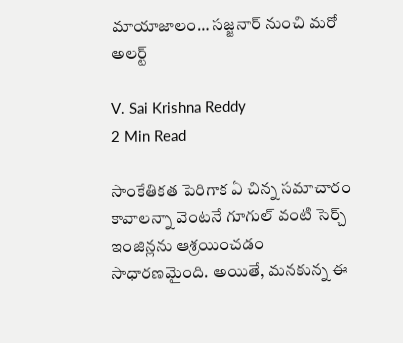మాయాజాలం… సజ్జనార్ నుంచి మరో అలర్ట్

V. Sai Krishna Reddy
2 Min Read

సాంకేతికత పెరిగాక ఏ చిన్న సమాచారం కావాలన్నా వెంటనే గూగుల్ వంటి సెర్చ్ ఇంజిన్లను ఆశ్రయించడం సాధారణమైంది. అయితే, మనకున్న ఈ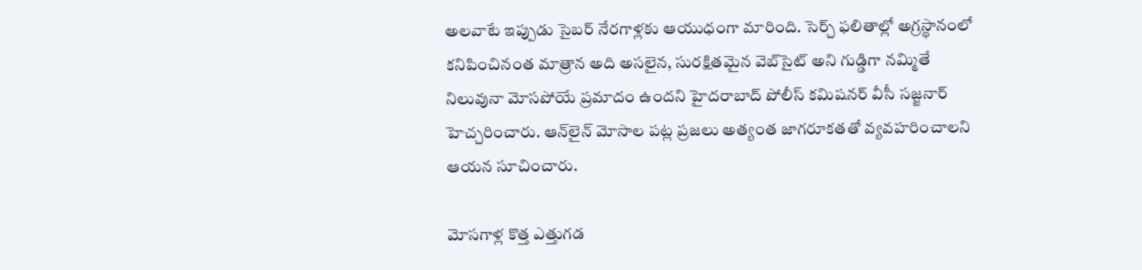అలవాటే ఇప్పుడు సైబర్ నేరగాళ్లకు ఆయుధంగా మారింది. సెర్చ్ ఫలితాల్లో అగ్రస్థానంలో కనిపించినంత మాత్రాన అది అసలైన, సురక్షితమైన వెబ్‌సైట్ అని గుడ్డిగా నమ్మితే నిలువునా మోసపోయే ప్రమాదం ఉందని హైదరాబాద్ పోలీస్ కమిషనర్ వీసీ సజ్జనార్ హెచ్చరించారు. ఆన్‌లైన్ మోసాల పట్ల ప్రజలు అత్యంత జాగరూకతతో వ్యవహరించాలని ఆయన సూచించారు.

మోసగాళ్ల కొత్త ఎత్తుగడ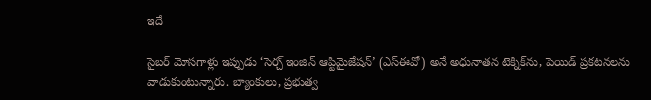ఇదే

సైబర్ మోసగాళ్లు ఇప్పుడు ‘సెర్చ్ ఇంజిన్ ఆప్టిమైజేషన్’ (ఎస్ఈవో) అనే అధునాతన టెక్నిక్‌ను, పెయిడ్ ప్రకటనలను వాడుకుంటున్నారు. బ్యాంకులు, ప్రభుత్వ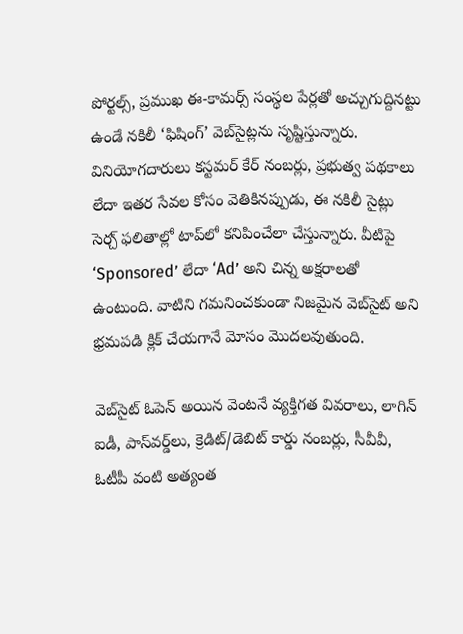పోర్టల్స్, ప్రముఖ ఈ-కామర్స్ సంస్థల పేర్లతో అచ్చుగుద్దినట్టు ఉండే నకిలీ ‘ఫిషింగ్’ వెబ్‌సైట్లను సృష్టిస్తున్నారు. వినియోగదారులు కస్టమర్ కేర్ నంబర్లు, ప్రభుత్వ పథకాలు లేదా ఇతర సేవల కోసం వెతికినప్పుడు, ఈ నకిలీ సైట్లు సెర్చ్ ఫలితాల్లో టాప్‌లో కనిపించేలా చేస్తున్నారు. వీటిపై ‘Sponsored’ లేదా ‘Ad’ అని చిన్న అక్షరాలతో ఉంటుంది. వాటిని గమనించకుండా నిజమైన వెబ్‌సైట్ అని భ్రమపడి క్లిక్ చేయగానే మోసం మొదలవుతుంది.

వెబ్‌సైట్ ఓపెన్ అయిన వెంటనే వ్యక్తిగత వివరాలు, లాగిన్ ఐడీ, పాస్‌వర్డ్‌లు, క్రెడిట్/డెబిట్ కార్డు నంబర్లు, సీవీవీ, ఓటీపీ వంటి అత్యంత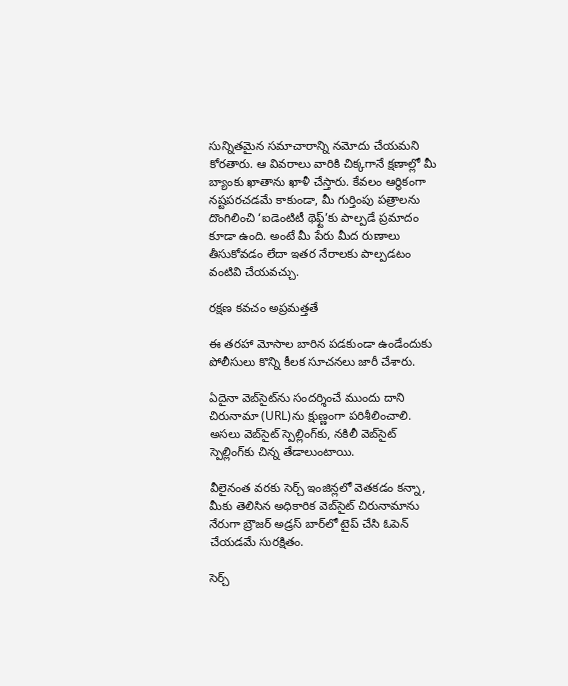సున్నితమైన సమాచారాన్ని నమోదు చేయమని కోరతారు. ఆ వివరాలు వారికి చిక్కగానే క్షణాల్లో మీ బ్యాంకు ఖాతాను ఖాళీ చేస్తారు. కేవలం ఆర్థికంగా నష్టపరచడమే కాకుండా, మీ గుర్తింపు పత్రాలను దొంగిలించి ‘ఐడెంటిటీ థెఫ్ట్’కు పాల్పడే ప్రమాదం కూడా ఉంది. అంటే మీ పేరు మీద రుణాలు తీసుకోవడం లేదా ఇతర నేరాలకు పాల్పడటం వంటివి చేయవచ్చు.

రక్షణ కవచం అప్రమత్తతే

ఈ తరహా మోసాల బారిన పడకుండా ఉండేందుకు పోలీసులు కొన్ని కీలక సూచనలు జారీ చేశారు.

ఏదైనా వెబ్‌సైట్‌ను సందర్శించే ముందు దాని చిరునామా (URL)ను క్షుణ్ణంగా పరిశీలించాలి. అసలు వెబ్‌సైట్ స్పెల్లింగ్‌కు, నకిలీ వెబ్‌సైట్ స్పెల్లింగ్‌కు చిన్న తేడాలుంటాయి.

వీలైనంత వరకు సెర్చ్ ఇంజిన్లలో వెతకడం కన్నా, మీకు తెలిసిన అధికారిక వెబ్‌సైట్ చిరునామాను నేరుగా బ్రౌజర్ అడ్రస్ బార్‌లో టైప్ చేసి ఓపెన్ చేయడమే సురక్షితం.

సెర్చ్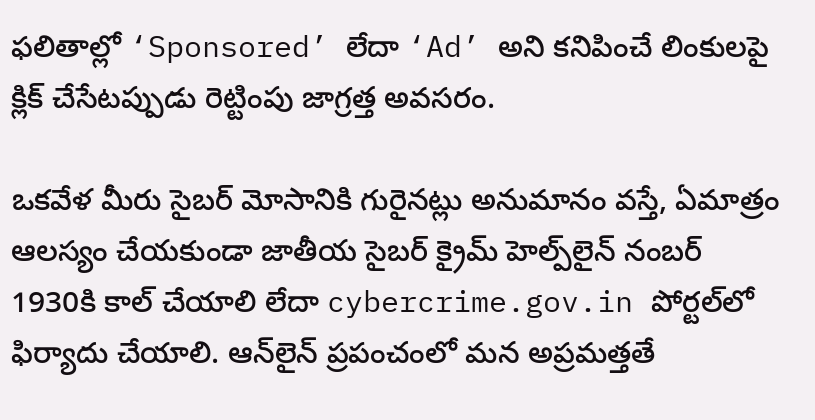ఫలితాల్లో ‘Sponsored’ లేదా ‘Ad’ అని కనిపించే లింకులపై క్లిక్ చేసేటప్పుడు రెట్టింపు జాగ్రత్త అవసరం.

ఒకవేళ మీరు సైబర్ మోసానికి గురైనట్లు అనుమానం వస్తే, ఏమాత్రం ఆలస్యం చేయకుండా జాతీయ సైబర్ క్రైమ్ హెల్ప్‌లైన్ నంబర్ 1930కి కాల్ చేయాలి లేదా cybercrime.gov.in పోర్టల్‌లో ఫిర్యాదు చేయాలి. ఆన్‌లైన్ ప్రపంచంలో మన అప్రమత్తతే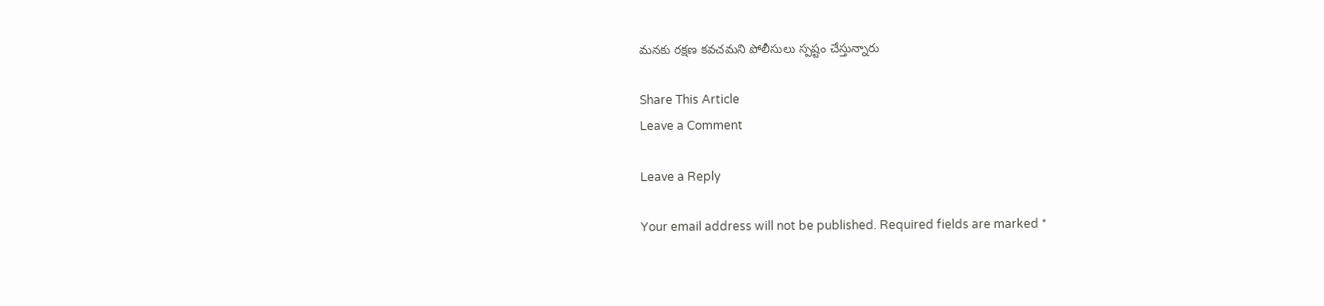మనకు రక్షణ కవచమని పోలీసులు స్పష్టం చేస్తున్నారు

Share This Article
Leave a Comment

Leave a Reply

Your email address will not be published. Required fields are marked *